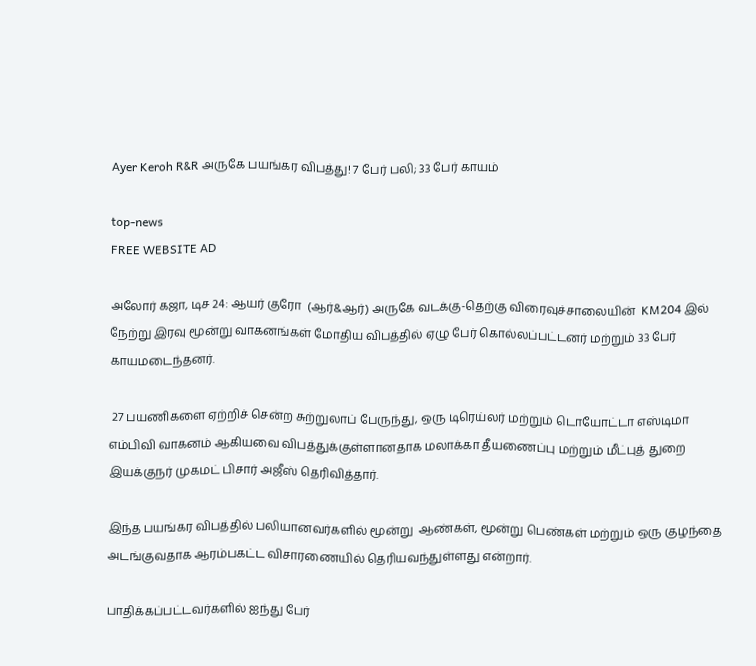Ayer Keroh R&R அருகே பயங்கர விபத்து! 7 பேர் பலி; 33 பேர் காயம்

top-news
FREE WEBSITE AD

அலோர் கஜா, டிச 24: ஆயர் குரோ  (ஆர்&ஆர்) அருகே வடக்கு-தெற்கு விரைவுச்சாலையின்  KM204 இல் நேற்று இரவு மூன்று வாகனங்கள் மோதிய விபத்தில் ஏழு பேர் கொல்லப்பட்டனர் மற்றும் 33 பேர் காயமடைந்தனர்.

 27 பயணிகளை ஏற்றிச் சென்ற சுற்றுலாப் பேருந்து, ஒரு டிரெய்லர் மற்றும் டொயோட்டா எஸ்டிமா  எம்பிவி வாகனம் ஆகியவை விபத்துக்குள்ளானதாக மலாக்கா தீயணைப்பு மற்றும் மீட்புத் துறை இயக்குநர் முகமட் பிசார் அஜீஸ் தெரிவித்தார்.

இந்த பயங்கர விபத்தில் பலியானவர்களில் மூன்று  ஆண்கள், மூன்று பெண்கள் மற்றும் ஒரு குழந்தை அடங்குவதாக ஆரம்பகட்ட விசாரணையில் தெரியவந்துள்ளது என்றார்.

பாதிக்கப்பட்டவர்களில் ஐந்து பேர்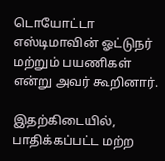டொயோட்டா எஸ்டிமாவின் ஓட்டுநர் மற்றும் பயணிகள் என்று அவர் கூறினார்.

இதற்கிடையில், பாதிக்கப்பட்ட மற்ற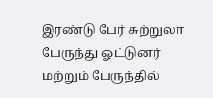இரண்டு பேர் சுற்றுலா பேருந்து ஓட்டுனர் மற்றும் பேருந்தில்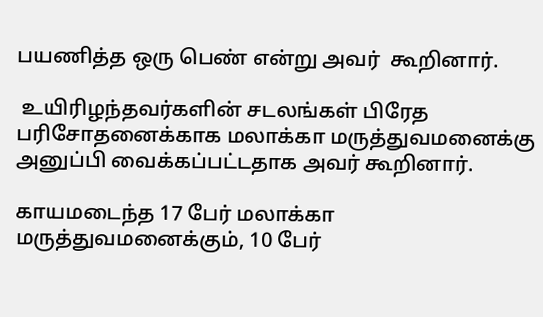பயணித்த ஒரு பெண் என்று அவர்  கூறினார்.

 உயிரிழந்தவர்களின் சடலங்கள் பிரேத பரிசோதனைக்காக மலாக்கா மருத்துவமனைக்கு அனுப்பி வைக்கப்பட்டதாக அவர் கூறினார்.

காயமடைந்த 17 பேர் மலாக்கா மருத்துவமனைக்கும், 10 பேர்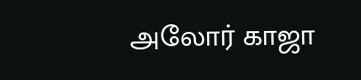அலோர் காஜா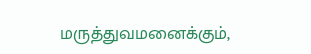மருத்துவமனைக்கும்,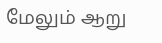மேலும் ஆறு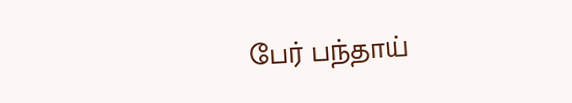பேர் பந்தாய்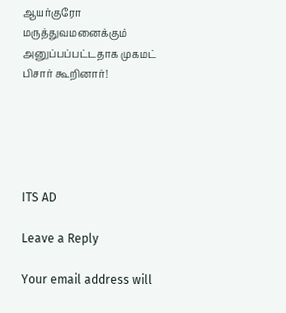ஆயர்குரோ மருத்துவமனைக்கும் அனுப்பப்பட்டதாக முகமட் பிசார் கூறினார்!





ITS AD

Leave a Reply

Your email address will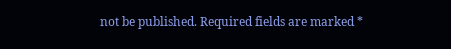not be published. Required fields are marked *